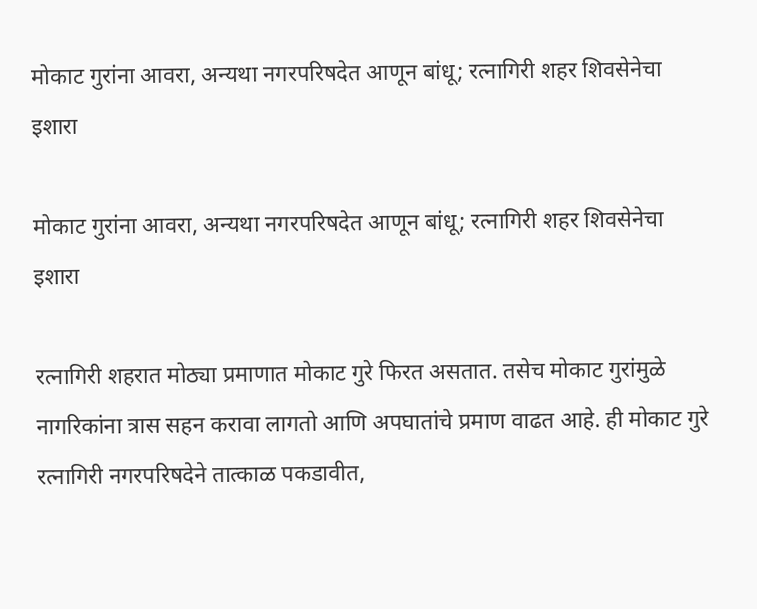मोकाट गुरांना आवरा, अन्यथा नगरपरिषदेत आणून बांधू; रत्नागिरी शहर शिवसेनेचा इशारा

मोकाट गुरांना आवरा, अन्यथा नगरपरिषदेत आणून बांधू; रत्नागिरी शहर शिवसेनेचा इशारा

रत्नागिरी शहरात मोठ्या प्रमाणात मोकाट गुरे फिरत असतात. तसेच मोकाट गुरांमुळे नागरिकांना त्रास सहन करावा लागतो आणि अपघातांचे प्रमाण वाढत आहे. ही मोकाट गुरे रत्नागिरी नगरपरिषदेने तात्काळ पकडावीत,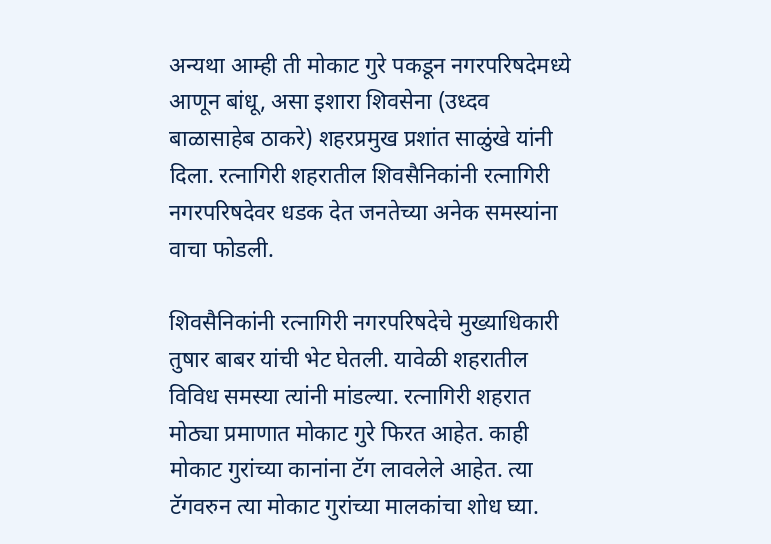अन्यथा आम्ही ती मोकाट गुरे पकडून नगरपरिषदेमध्ये आणून बांधू, असा इशारा शिवसेना (उध्दव बाळासाहेब ठाकरे) शहरप्रमुख प्रशांत साळुंखे यांनी दिला. रत्नागिरी शहरातील शिवसैनिकांनी रत्नागिरी नगरपरिषदेवर धडक देत जनतेच्या अनेक समस्यांना वाचा फोडली.

शिवसैनिकांनी रत्नागिरी नगरपरिषदेचे मुख्याधिकारी तुषार बाबर यांची भेट घेतली. यावेळी शहरातील विविध समस्या त्यांनी मांडल्या. रत्नागिरी शहरात मोठ्या प्रमाणात मोकाट गुरे फिरत आहेत. काही मोकाट गुरांच्या कानांना टॅग लावलेले आहेत. त्या टॅगवरुन त्या मोकाट गुरांच्या मालकांचा शोध घ्या.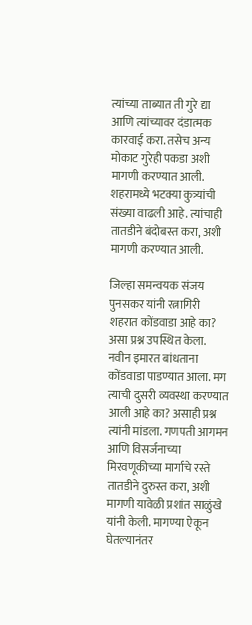त्यांच्या ताब्यात ती गुरे द्या आणि त्यांच्यावर दंडात्मक कारवाई करा. तसेच अन्य मोकाट गुरेही पकडा अशी मागणी करण्यात आली. शहरामध्ये भटक्या कुत्र्यांची संख्या वाढली आहे. त्यांचाही तातडीने बंदोबस्त करा, अशी मागणी करण्यात आली.

जिल्हा समन्वयक संजय पुनसकर यांनी रत्नागिरी शहरात कोंडवाडा आहे का? असा प्रश्न उपस्थित केला. नवीन इमारत बांधताना कोंडवाडा पाडण्यात आला. मग त्याची दुसरी व्यवस्था करण्यात आली आहे का? असाही प्रश्न त्यांनी मांडला. गणपती आगमन आणि विसर्जनाच्या मिरवणूकीच्या मार्गाचे रस्ते तातडीने दुरुस्त करा, अशी मागणी यावेळी प्रशांत साळुंखे यांनी केली. मागण्या ऐकून घेतल्यानंतर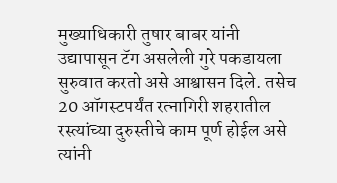मुख्याधिकारी तुषार बाबर यांनी उद्यापासून टॅग असलेली गुरे पकडायला सुरुवात करतो असे आश्वासन दिले. तसेच 20 ऑगस्टपर्यंत रत्नागिरी शहरातील रस्त्यांच्या दुरुस्तीचे काम पूर्ण होईल असे त्यांनी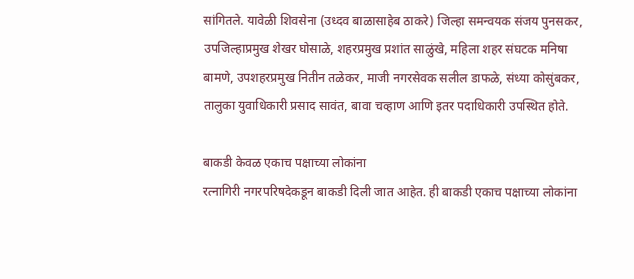सांगितले. यावेळी शिवसेना (उध्दव बाळासाहेब ठाकरे) जिल्हा समन्वयक संजय पुनसकर, उपजिल्हाप्रमुख शेखर घोसाळे, शहरप्रमुख प्रशांत साळुंखे, महिला शहर संघटक मनिषा बामणे, उपशहरप्रमुख नितीन तळेकर, माजी नगरसेवक सलील डाफळे, संध्या कोसुंबकर, तालुका युवाधिकारी प्रसाद सावंत, बावा चव्हाण आणि इतर पदाधिकारी उपस्थित होते.

बाकडी केवळ एकाच पक्षाच्या लोकांना
रत्नागिरी नगरपरिषदेकडून बाकडी दिली जात आहेत. ही बाकडी एकाच पक्षाच्या लोकांना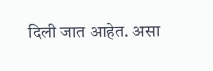दिली जात आहेत. असा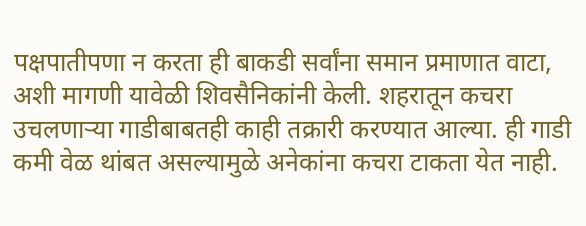पक्षपातीपणा न करता ही बाकडी सर्वांना समान प्रमाणात वाटा, अशी मागणी यावेळी शिवसैनिकांनी केली. शहरातून कचरा उचलणाऱ्या गाडीबाबतही काही तक्रारी करण्यात आल्या. ही गाडी कमी वेळ थांबत असल्यामुळे अनेकांना कचरा टाकता येत नाही.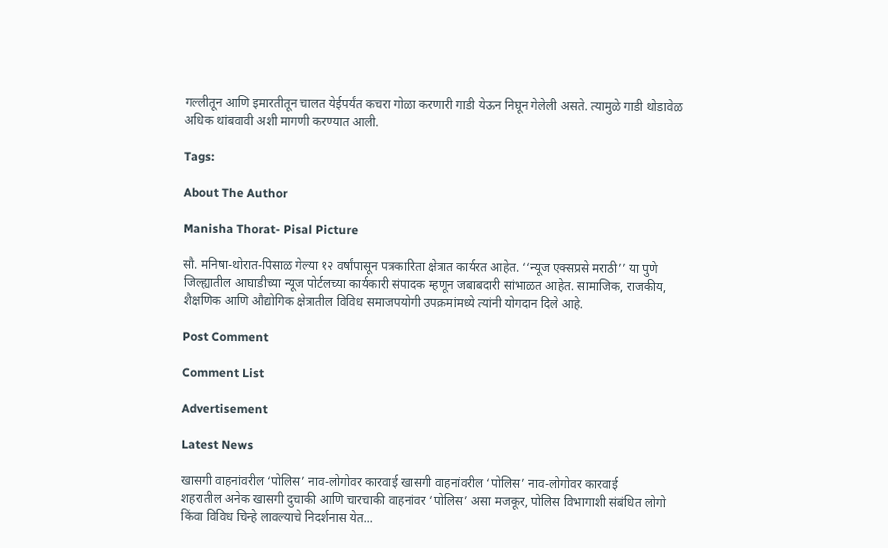गल्लीतून आणि इमारतीतून चालत येईपर्यंत कचरा गोळा करणारी गाडी येऊन निघून गेलेली असते. त्यामुळे गाडी थोडावेळ अधिक थांबवावी अशी मागणी करण्यात आली.

Tags:

About The Author

Manisha Thorat- Pisal Picture

सौ. मनिषा-थोरात-पिसाळ गेल्या १२ वर्षांपासून पत्रकारिता क्षेत्रात कार्यरत आहेत. ‘‘न्यूज एक्सप्रसे मराठी’’ या पुणे जिल्ह्यातील आघाडीच्या न्यूज पोर्टलच्या कार्यकारी संपादक म्हणून जबाबदारी सांभाळत आहेत. सामाजिक, राजकीय, शैक्षणिक आणि औद्योगिक क्षेत्रातील विविध समाजपयोगी उपक्रमांमध्ये त्यांनी योगदान दिले आहे.

Post Comment

Comment List

Advertisement

Latest News

खासगी वाहनांवरील ‘पोलिस’ नाव-लोगोवर कारवाई खासगी वाहनांवरील ‘पोलिस’ नाव-लोगोवर कारवाई
शहरातील अनेक खासगी दुचाकी आणि चारचाकी वाहनांवर ‘पोलिस’ असा मजकूर, पोलिस विभागाशी संबंधित लोगो किंवा विविध चिन्हे लावल्याचे निदर्शनास येत...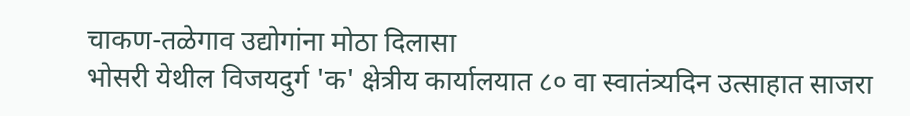चाकण-तळेगाव उद्योगांना मोठा दिलासा
भोसरी येथील विजयदुर्ग 'क' क्षेत्रीय कार्यालयात ८० वा स्वातंत्र्यदिन उत्साहात साजरा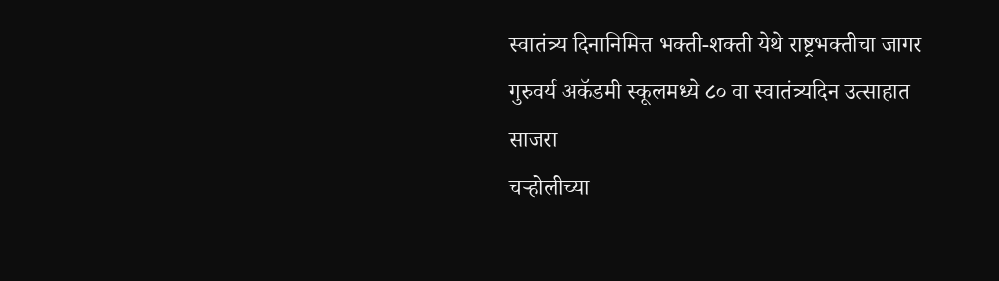स्वातंत्र्य दिनानिमित्त भक्ती-शक्ती येथे राष्ट्रभक्तीचा जागर
गुरुवर्य अकॅडमी स्कूलमध्ये ८० वा स्वातंत्र्यदिन उत्साहात साजरा
चऱ्होलीच्या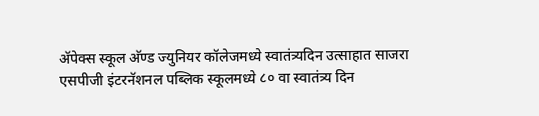अ‍ॅपेक्स स्कूल अ‍ॅण्ड ज्युनियर कॉलेजमध्ये स्वातंत्र्यदिन उत्साहात साजरा
एसपीजी इंटरनॅशनल पब्लिक स्कूलमध्ये ८० वा स्वातंत्र्य दिन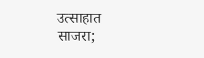उत्साहात साजरा;